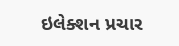ઇલેક્શન પ્રચાર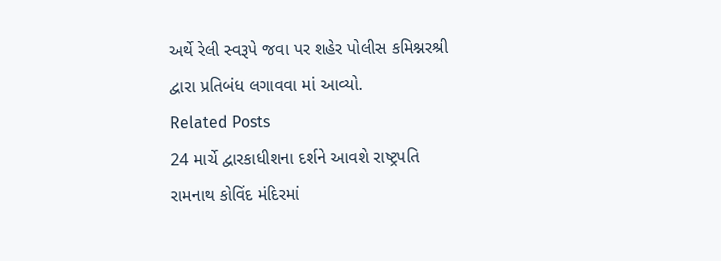અર્થે રેલી સ્વરૂપે જવા પર શહેર પોલીસ કમિશ્નરશ્રી દ્વારા પ્રતિબંધ લગાવવા માં આવ્યો.
Related Posts
24 માર્ચે દ્વારકાધીશના દર્શને આવશે રાષ્ટ્રપતિ રામનાથ કોવિંદ મંદિરમાં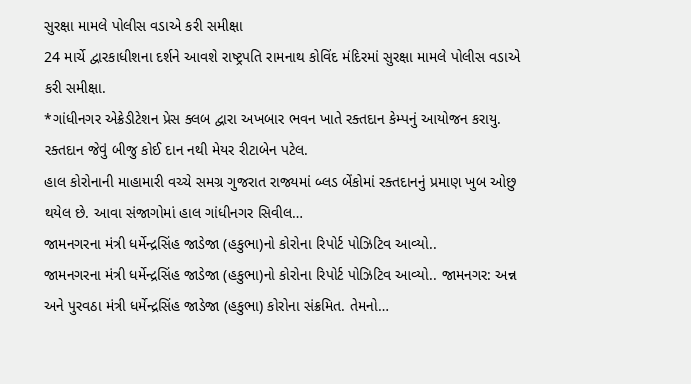સુરક્ષા મામલે પોલીસ વડાએ કરી સમીક્ષા
24 માર્ચે દ્વારકાધીશના દર્શને આવશે રાષ્ટ્રપતિ રામનાથ કોવિંદ મંદિરમાં સુરક્ષા મામલે પોલીસ વડાએ કરી સમીક્ષા.
*ગાંધીનગર એક્રેડીટેશન પ્રેસ ક્લબ દ્વારા અખબાર ભવન ખાતે રક્તદાન કેમ્પનું આયોજન કરાયુ. રક્તદાન જેવું બીજુ કોઈ દાન નથી મેયર રીટાબેન પટેલ.
હાલ કોરોનાની માહામારી વચ્ચે સમગ્ર ગુજરાત રાજ્યમાં બ્લડ બેંકોમાં રક્તદાનનું પ્રમાણ ખુબ ઓછુ થયેલ છે. આવા સંજાગોમાં હાલ ગાંધીનગર સિવીલ…
જામનગરના મંત્રી ધર્મેન્દ્રસિંહ જાડેજા (હકુભા)નો કોરોના રિપોર્ટ પોઝિટિવ આવ્યો..
જામનગરના મંત્રી ધર્મેન્દ્રસિંહ જાડેજા (હકુભા)નો કોરોના રિપોર્ટ પોઝિટિવ આવ્યો.. જામનગર: અન્ન અને પુરવઠા મંત્રી ધર્મેન્દ્રસિંહ જાડેજા (હકુભા) કોરોના સંક્રમિત. તેમનો…